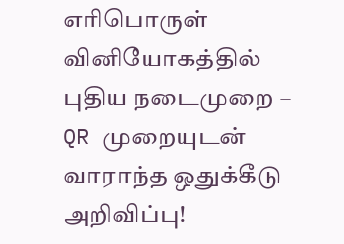எரிபொருள் வினியோகத்தில் புதிய நடைமுறை – QR முறையுடன் வாராந்த ஒதுக்கீடு அறிவிப்பு!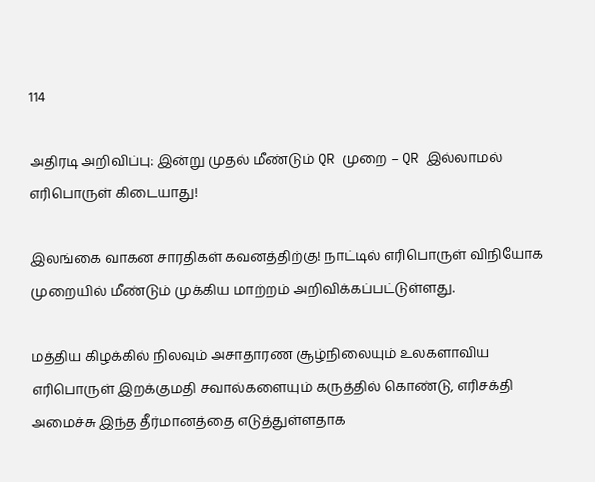114

அதிரடி அறிவிப்பு: இன்று முதல் மீண்டும் QR முறை – QR இல்லாமல் எரிபொருள் கிடையாது!

இலங்கை வாகன சாரதிகள் கவனத்திற்கு! நாட்டில் எரிபொருள் விநியோக முறையில் மீண்டும் முக்கிய மாற்றம் அறிவிக்கப்பட்டுள்ளது.

மத்திய கிழக்கில் நிலவும் அசாதாரண சூழ்நிலையும் உலகளாவிய எரிபொருள் இறக்குமதி சவால்களையும் கருத்தில் கொண்டு, எரிசக்தி அமைச்சு இந்த தீர்மானத்தை எடுத்துள்ளதாக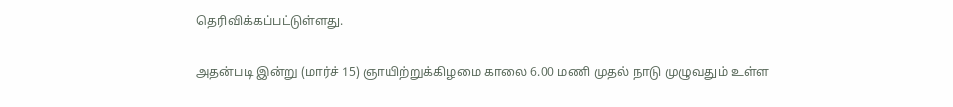தெரிவிக்கப்பட்டுள்ளது.

அதன்படி இன்று (மார்ச் 15) ஞாயிற்றுக்கிழமை காலை 6.00 மணி முதல் நாடு முழுவதும் உள்ள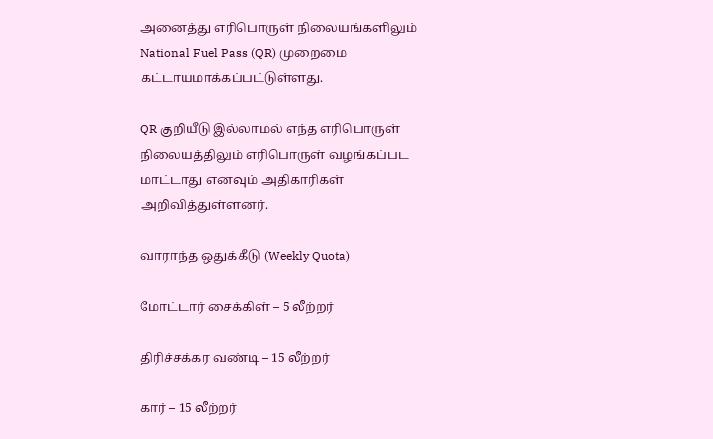அனைத்து எரிபொருள் நிலையங்களிலும் National Fuel Pass (QR) முறைமை கட்டாயமாக்கப்பட்டுள்ளது.

QR குறியீடு இல்லாமல் எந்த எரிபொருள் நிலையத்திலும் எரிபொருள் வழங்கப்பட மாட்டாது எனவும் அதிகாரிகள் அறிவித்துள்ளனர்.

வாராந்த ஒதுக்கீடு (Weekly Quota)

மோட்டார் சைக்கிள் – 5 லீற்றர்

திரிச்சக்கர வண்டி – 15 லீற்றர்

கார் – 15 லீற்றர்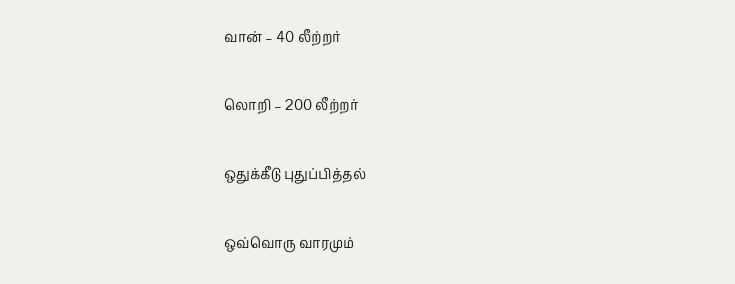வான் – 40 லீற்றர்

லொறி – 200 லீற்றர்

ஒதுக்கீடு புதுப்பித்தல்

ஒவ்வொரு வாரமும்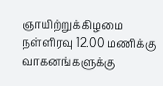ஞாயிற்றுக்கிழமை நள்ளிரவு 12.00 மணிக்கு வாகனங்களுக்கு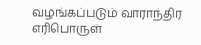வழங்கப்படும் வாராந்திர எரிபொருள்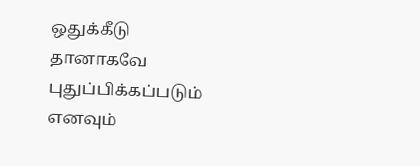ஒதுக்கீடு தானாகவே புதுப்பிக்கப்படும் எனவும்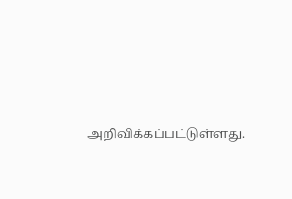அறிவிக்கப்பட்டுள்ளது.